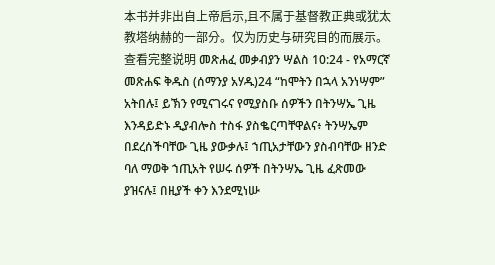本书并非出自上帝启示,且不属于基督教正典或犹太教塔纳赫的一部分。仅为历史与研究目的而展示。 查看完整说明 መጽሐፈ መቃብያን ሣልስ 10:24 - የአማርኛ መጽሐፍ ቅዱስ (ሰማንያ አሃዱ)24 “ከሞትን በኋላ አንነሣም” አትበሉ፤ ይኽን የሚናገሩና የሚያስቡ ሰዎችን በትንሣኤ ጊዜ እንዳይድኑ ዲያብሎስ ተስፋ ያስቈርጣቸዋልና፥ ትንሣኤም በደረሰችባቸው ጊዜ ያውቃሉ፤ ኀጢአታቸውን ያስብባቸው ዘንድ ባለ ማወቅ ኀጢአት የሠሩ ሰዎች በትንሣኤ ጊዜ ፈጽመው ያዝናሉ፤ በዚያች ቀን እንደሚነሡ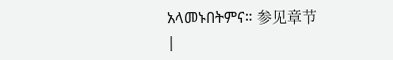አላመኑበትምና። 参见章节 |